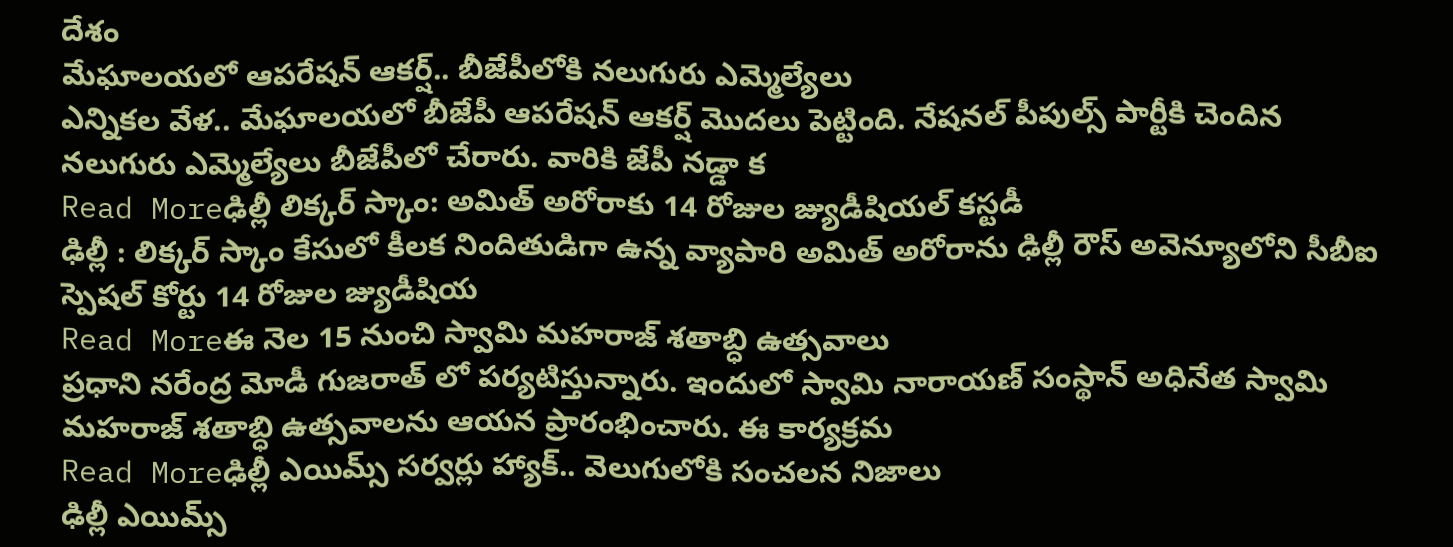దేశం
మేఘాలయలో ఆపరేషన్ ఆకర్ష్.. బీజేపీలోకి నలుగురు ఎమ్మెల్యేలు
ఎన్నికల వేళ.. మేఘాలయలో బీజేపీ ఆపరేషన్ ఆకర్ష్ మొదలు పెట్టింది. నేషనల్ పీపుల్స్ పార్టీకి చెందిన నలుగురు ఎమ్మెల్యేలు బీజేపీలో చేరారు. వారికి జేపీ నడ్డా క
Read Moreఢిల్లీ లిక్కర్ స్కాం: అమిత్ అరోరాకు 14 రోజుల జ్యుడీషియల్ కస్టడీ
ఢిల్లీ : లిక్కర్ స్కాం కేసులో కీలక నిందితుడిగా ఉన్న వ్యాపారి అమిత్ అరోరాను ఢిల్లీ రౌస్ అవెన్యూలోని సీబీఐ స్పెషల్ కోర్టు 14 రోజుల జ్యుడీషియ
Read Moreఈ నెల 15 నుంచి స్వామి మహరాజ్ శతాబ్ధి ఉత్సవాలు
ప్రధాని నరేంద్ర మోడీ గుజరాత్ లో పర్యటిస్తున్నారు. ఇందులో స్వామి నారాయణ్ సంస్థాన్ అధినేత స్వామి మహరాజ్ శతాబ్ధి ఉత్సవాలను ఆయన ప్రారంభించారు. ఈ కార్యక్రమ
Read Moreఢిల్లీ ఎయిమ్స్ సర్వర్లు హ్యాక్.. వెలుగులోకి సంచలన నిజాలు
ఢిల్లీ ఎయిమ్స్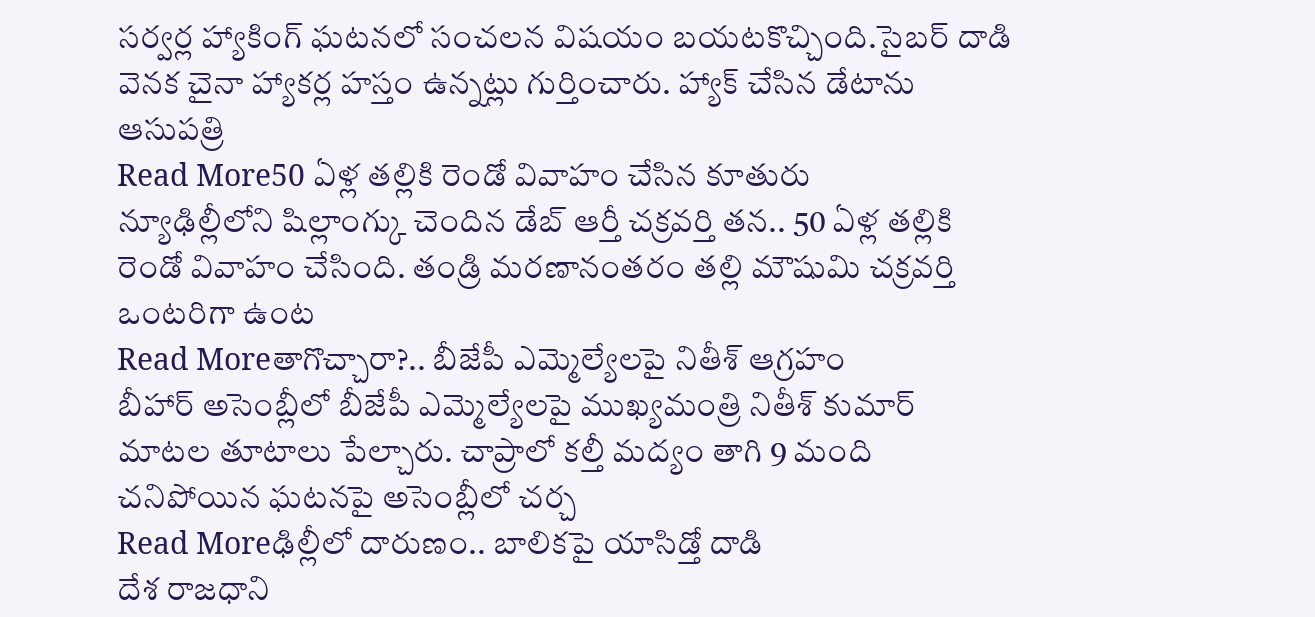సర్వర్ల హ్యాకింగ్ ఘటనలో సంచలన విషయం బయటకొచ్చింది.సైబర్ దాడి వెనక చైనా హ్యాకర్ల హస్తం ఉన్నట్లు గుర్తించారు. హ్యాక్ చేసిన డేటాను ఆసుపత్రి
Read More50 ఏళ్ల తల్లికి రెండో వివాహం చేసిన కూతురు
న్యూఢిల్లీలోని షిల్లాంగ్కు చెందిన డేబ్ ఆర్తీ చక్రవర్తి తన.. 50 ఏళ్ల తల్లికి రెండో వివాహం చేసింది. తండ్రి మరణానంతరం తల్లి మౌషుమి చక్రవర్తి ఒంటరిగా ఉంట
Read Moreతాగొచ్చారా?.. బీజేపీ ఎమ్మెల్యేలపై నితీశ్ ఆగ్రహం
బీహార్ అసెంబ్లీలో బీజేపీ ఎమ్మెల్యేలపై ముఖ్యమంత్రి నితీశ్ కుమార్ మాటల తూటాలు పేల్చారు. చాప్రాలో కల్తీ మద్యం తాగి 9 మంది చనిపోయిన ఘటనపై అసెంబ్లీలో చర్చ
Read Moreఢిల్లీలో దారుణం.. బాలికపై యాసిడ్తో దాడి
దేశ రాజధాని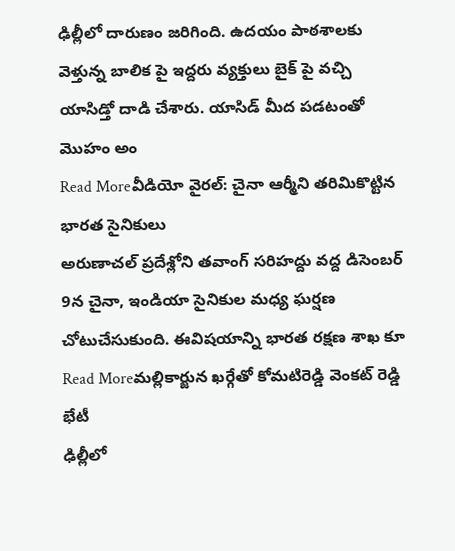ఢిల్లీలో దారుణం జరిగింది. ఉదయం పాఠశాలకు వెళ్తున్న బాలిక పై ఇద్దరు వ్యక్తులు బైక్ పై వచ్చి యాసిడ్తో దాడి చేశారు. యాసిడ్ మీద పడటంతో మొహం అం
Read Moreవీడియో వైరల్: చైనా ఆర్మీని తరిమికొట్టిన భారత సైనికులు
అరుణాచల్ ప్రదేశ్లోని తవాంగ్ సరిహద్దు వద్ద డిసెంబర్ 9న చైనా, ఇండియా సైనికుల మధ్య ఘర్షణ చోటుచేసుకుంది. ఈవిషయాన్ని భారత రక్షణ శాఖ కూ
Read Moreమల్లికార్జున ఖర్గేతో కోమటిరెడ్డి వెంకట్ రెడ్డి భేటీ
ఢిల్లీలో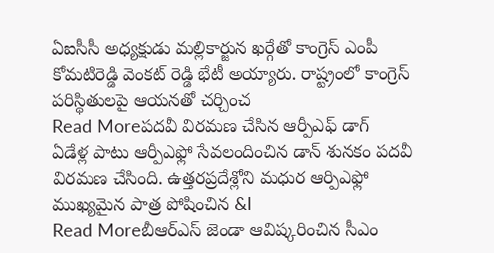ఏఐసీసీ అధ్యక్షుడు మల్లికార్జున ఖర్గేతో కాంగ్రెస్ ఎంపీ కోమటిరెడ్డి వెంకట్ రెడ్డి భేటీ అయ్యారు. రాష్ట్రంలో కాంగ్రెస్ పరిస్థితులపై ఆయనతో చర్చించ
Read Moreపదవీ విరమణ చేసిన ఆర్పీఎఫ్ డాగ్
ఏడేళ్ల పాటు ఆర్పీఎఫ్లో సేవలందించిన డాన్ శునకం పదవీ విరమణ చేసింది. ఉత్తరప్రదేశ్లోని మధుర ఆర్పిఎఫ్లో ముఖ్యమైన పాత్ర పోషించిన &l
Read Moreబీఆర్ఎస్ జెండా ఆవిష్కరించిన సీఎం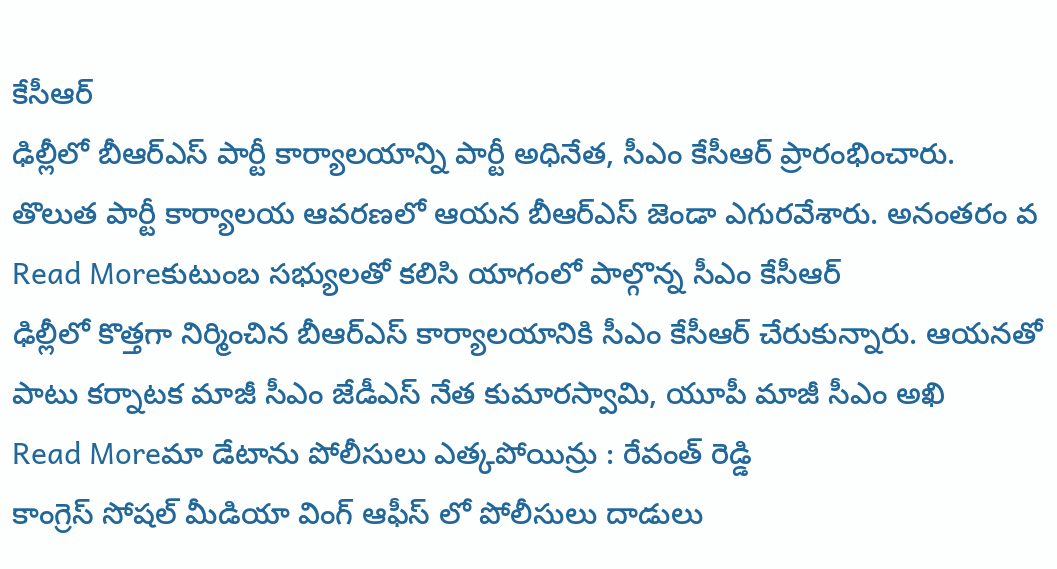కేసీఆర్
ఢిల్లీలో బీఆర్ఎస్ పార్టీ కార్యాలయాన్ని పార్టీ అధినేత, సీఎం కేసీఆర్ ప్రారంభించారు. తొలుత పార్టీ కార్యాలయ ఆవరణలో ఆయన బీఆర్ఎస్ జెండా ఎగురవేశారు. అనంతరం వ
Read Moreకుటుంబ సభ్యులతో కలిసి యాగంలో పాల్గొన్న సీఎం కేసీఆర్
ఢిల్లీలో కొత్తగా నిర్మించిన బీఆర్ఎస్ కార్యాలయానికి సీఎం కేసీఆర్ చేరుకున్నారు. ఆయనతో పాటు కర్నాటక మాజీ సీఎం జేడీఎస్ నేత కుమారస్వామి, యూపీ మాజీ సీఎం అఖి
Read Moreమా డేటాను పోలీసులు ఎత్కపోయిన్రు : రేవంత్ రెడ్డి
కాంగ్రెస్ సోషల్ మీడియా వింగ్ ఆఫీస్ లో పోలీసులు దాడులు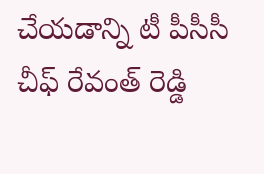చేయడాన్ని టీ పీసీసీ చీఫ్ రేవంత్ రెడ్డి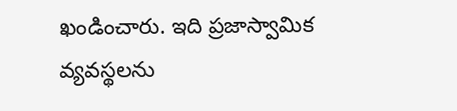ఖండించారు. ఇది ప్రజాస్వామిక వ్యవస్థలను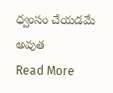ధ్వంసం చేయడమే అవుత
Read More